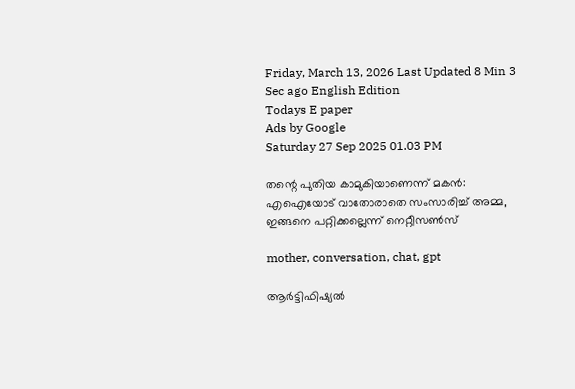Friday, March 13, 2026 Last Updated 8 Min 3 Sec ago English Edition
Todays E paper
Ads by Google
Saturday 27 Sep 2025 01.03 PM

തന്റെ പുതിയ കാമുകിയാണെന്ന് മകന്‍: എഐയോട് വാതോരാതെ സംസാരിച്ച് അമ്മ, ഇങ്ങനെ പറ്റിക്കല്ലെന്ന് നെറ്റീസണ്‍സ്

mother, conversation, chat, gpt

ആര്‍ട്ടിഫിഷ്യല്‍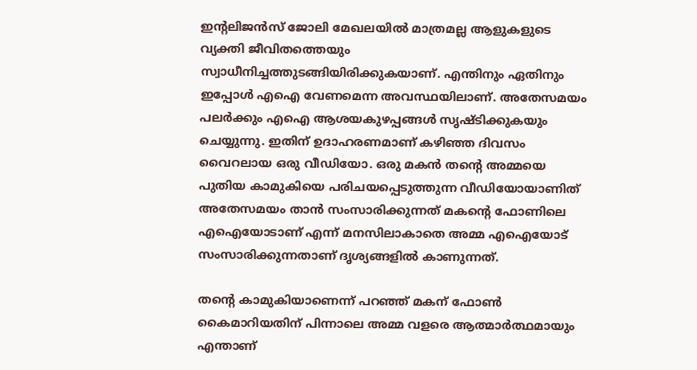ഇന്റലിജന്‍സ് ജോലി മേഖലയില്‍ മാത്രമല്ല ആളുകളുടെ വ്യക്തി ജീവിതത്തെയും സ്വാധീനിച്ചത്തുടങ്ങിയിരിക്കുകയാണ്. എന്തിനും ഏതിനും ഇപ്പോള്‍ എഐ വേണമെന്ന അവസ്ഥയിലാണ്. അതേസമയം പലര്‍ക്കും എഐ ആശയകുഴപ്പങ്ങള്‍ സൃഷ്ടിക്കുകയും ചെയ്യുന്നു. ഇതിന് ഉദാഹരണമാണ് കഴിഞ്ഞ ദിവസം വൈറലായ ഒരു വീഡിയോ. ഒരു മകന്‍ തന്റെ അമ്മയെ പുതിയ കാമുകിയെ പരിചയപ്പെടുത്തുന്ന വീഡിയോയാണിത് അതേസമയം താന്‍ സംസാരിക്കുന്നത് മകന്റെ ഫോണിലെ എഐയോടാണ് എന്ന് മനസിലാകാതെ അമ്മ എഐയോട് സംസാരിക്കുന്നതാണ് ദൃശ്യങ്ങളില്‍ കാണുന്നത്.

തന്റെ കാമുകിയാണെന്ന് പറഞ്ഞ് മകന് ഫോണ്‍ കൈമാറിയതിന് പിന്നാലെ അമ്മ വളരെ ആത്മാര്‍ത്ഥമായും എന്താണ്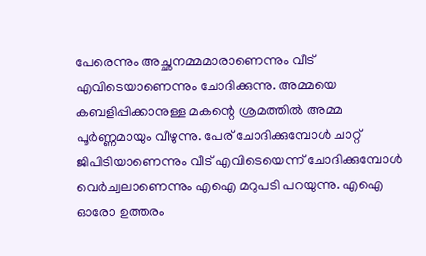പേരെന്നും അച്ഛനമ്മമാരാണെന്നും വീട് എവിടെയാണെന്നും ചോദിക്കുന്നു. അമ്മയെ കബളിപ്പിക്കാനുള്ള മകന്റെ ശ്രമത്തില്‍ അമ്മ പൂര്‍ണ്ണമായും വീഴുന്നു. പേര് ചോദിക്കുമ്പോള്‍ ചാറ്റ് ജിപിടിയാണെന്നും വീട് എവിടെയെന്ന് ചോദിക്കുമ്പോള്‍ വെര്‍ച്വലാണെന്നും എഐ മറുപടി പറയുന്നു. എഐ ഓരോ ഉത്തരം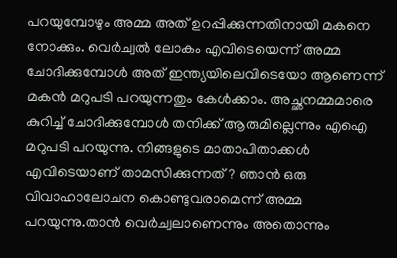പറയുമ്പോഴും അമ്മ അത് ഉറപ്പിക്കുന്നതിനായി മകനെ നോക്കും. വെര്‍ച്വല്‍ ലോകം എവിടെയെന്ന് അമ്മ ചോദിക്കുമ്പോള്‍ അത് ഇന്ത്യയിലെവിടെയോ ആണെന്ന് മകന്‍ മറുപടി പറയുന്നതും കേള്‍ക്കാം. അച്ഛനമ്മമാരെ കുറിച്ച് ചോദിക്കുമ്പോള്‍ തനിക്ക് ആരുമില്ലെന്നും എഐ മറുപടി പറയുന്നു. നിങ്ങളുടെ മാതാപിതാക്കള്‍ എവിടെയാണ് താമസിക്കുന്നത്? ഞാന്‍ ഒരു വിവാഹാലോചന കൊണ്ടുവരാമെന്ന് അമ്മ പറയുന്നു.താന്‍ വെര്‍ച്വലാണെന്നും അതൊന്നും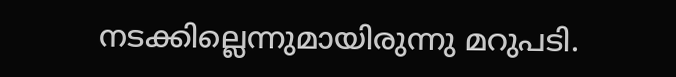നടക്കില്ലെന്നുമായിരുന്നു മറുപടി.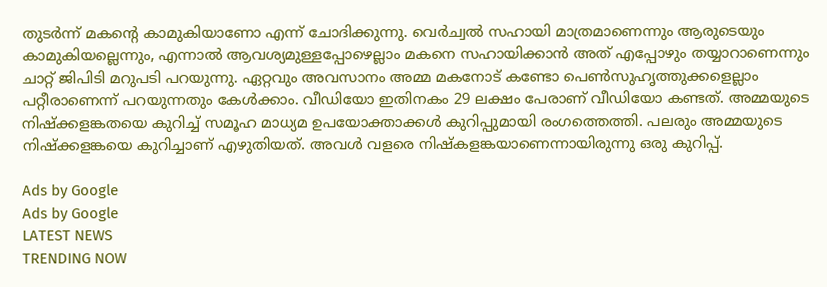തുടര്‍ന്ന് മകന്റെ കാമുകിയാണോ എന്ന് ചോദിക്കുന്നു. വെര്‍ച്വല്‍ സഹായി മാത്രമാണെന്നും ആരുടെയും കാമുകിയല്ലെന്നും, എന്നാല്‍ ആവശ്യമുള്ളപ്പോഴെല്ലാം മകനെ സഹായിക്കാന്‍ അത് എപ്പോഴും തയ്യാറാണെന്നും ചാറ്റ് ജിപിടി മറുപടി പറയുന്നു. ഏറ്റവും അവസാനം അമ്മ മകനോട് കണ്ടോ പെണ്‍സുഹൃത്തുക്കളെല്ലാം പറ്റീരാണെന്ന് പറയുന്നതും കേള്‍ക്കാം. വീഡിയോ ഇതിനകം 29 ലക്ഷം പേരാണ് വീഡിയോ കണ്ടത്. അമ്മയുടെ നിഷ്‌ക്കളങ്കതയെ കുറിച്ച് സമൂഹ മാധ്യമ ഉപയോക്താക്കള്‍ കുറിപ്പുമായി രംഗത്തെത്തി. പലരും അമ്മയുടെ നിഷ്‌ക്കളങ്കയെ കുറിച്ചാണ് എഴുതിയത്. അവള്‍ വളരെ നിഷ്‌കളങ്കയാണെന്നായിരുന്നു ഒരു കുറിപ്പ്.

Ads by Google
Ads by Google
LATEST NEWS
TRENDING NOW